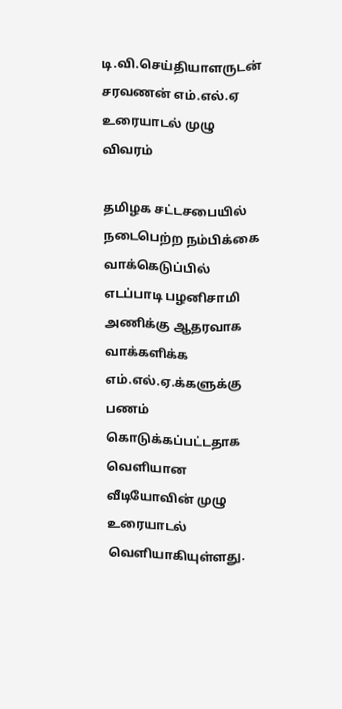டி.வி.செய்தியாளருடன் சரவணன் எம்.எல்.ஏ உரையாடல் முழு விவரம்

தமிழக சட்டசபையில் நடைபெற்ற நம்பிக்கை வாக்கெடுப்பில் எடப்பாடி பழனிசாமி அணிக்கு ஆதரவாக வாக்களிக்க எம்.எல்.ஏ.க்களுக்கு பணம் கொடுக்கப்பட்டதாக வெளியான வீடியோவின் முழு உரையாடல் வெளியாகியுள்ளது.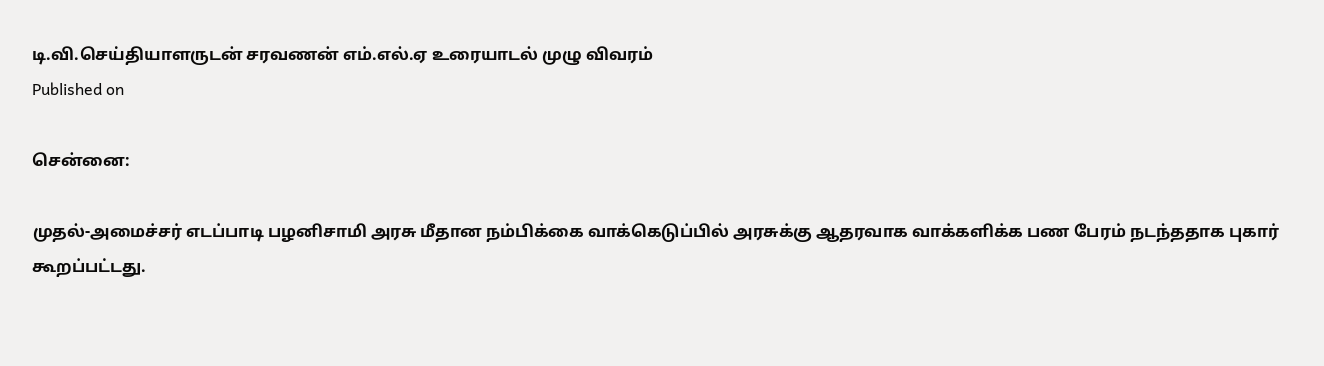டி.வி.செய்தியாளருடன் சரவணன் எம்.எல்.ஏ உரையாடல் முழு விவரம்
Published on

சென்னை:

முதல்-அமைச்சர் எடப்பாடி பழனிசாமி அரசு மீதான நம்பிக்கை வாக்கெடுப்பில் அரசுக்கு ஆதரவாக வாக்களிக்க பண பேரம் நடந்ததாக புகார் கூறப்பட்டது.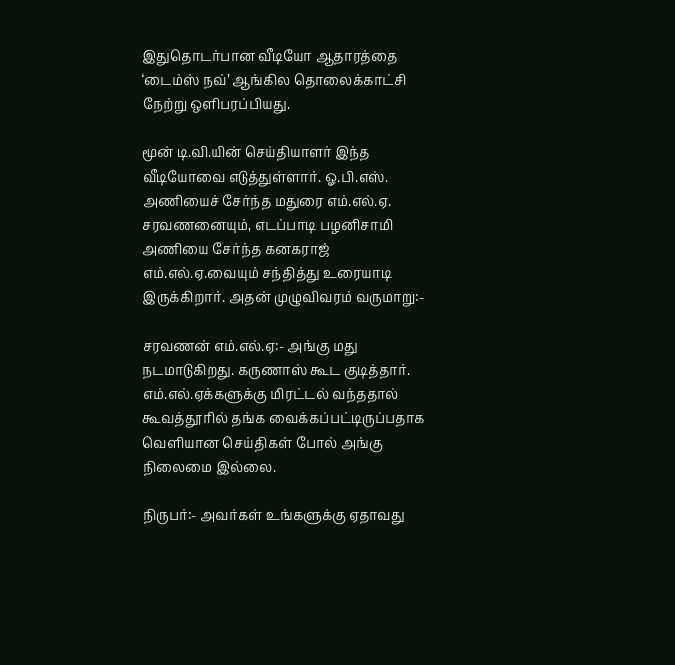இதுதொடர்பான வீடியோ ஆதாரத்தை ‘டைம்ஸ் நவ்’ ஆங்கில தொலைக்காட்சி நேற்று ஒளிபரப்பியது.

மூன் டி.வி.யின் செய்தியாளர் இந்த வீடியோவை எடுத்துள்ளார். ஓ.பி.எஸ். அணியைச் சேர்ந்த மதுரை எம்.எல்.ஏ. சரவணனையும், எடப்பாடி பழனிசாமி அணியை சேர்ந்த கனகராஜ் எம்.எல்.ஏ.வையும் சந்தித்து உரையாடி இருக்கிறார். அதன் முழுவிவரம் வருமாறு:-

சரவணன் எம்.எல்.ஏ:- அங்கு மது நடமாடுகிறது. கருணாஸ் கூட குடித்தார். எம்.எல்.ஏக்களுக்கு மிரட்டல் வந்ததால் கூவத்தூரில் தங்க வைக்கப்பட்டிருப்பதாக வெளியான செய்திகள் போல் அங்கு நிலைமை இல்லை.

நிருபர்:- அவர்கள் உங்களுக்கு ஏதாவது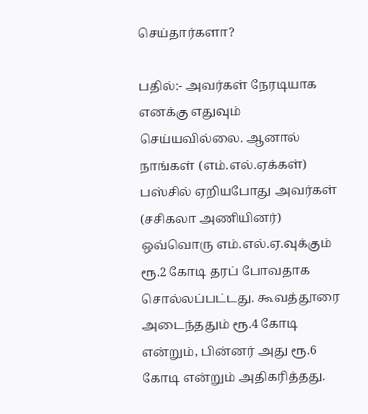செய்தார்களா?

பதில்:- அவர்கள் நேரடியாக எனக்கு எதுவும் செய்யவில்லை. ஆனால் நாங்கள் (எம்.எல்.ஏக்கள்) பஸ்சில் ஏறியபோது அவர்கள் (சசிகலா அணியினர்) ஒவ்வொரு எம்.எல்.ஏ.வுக்கும் ரூ.2 கோடி தரப் போவதாக சொல்லப்பட்டது. கூவத்தூரை அடைந்ததும் ரூ.4 கோடி என்றும், பின்னர் அது ரூ.6 கோடி என்றும் அதிகரித்தது.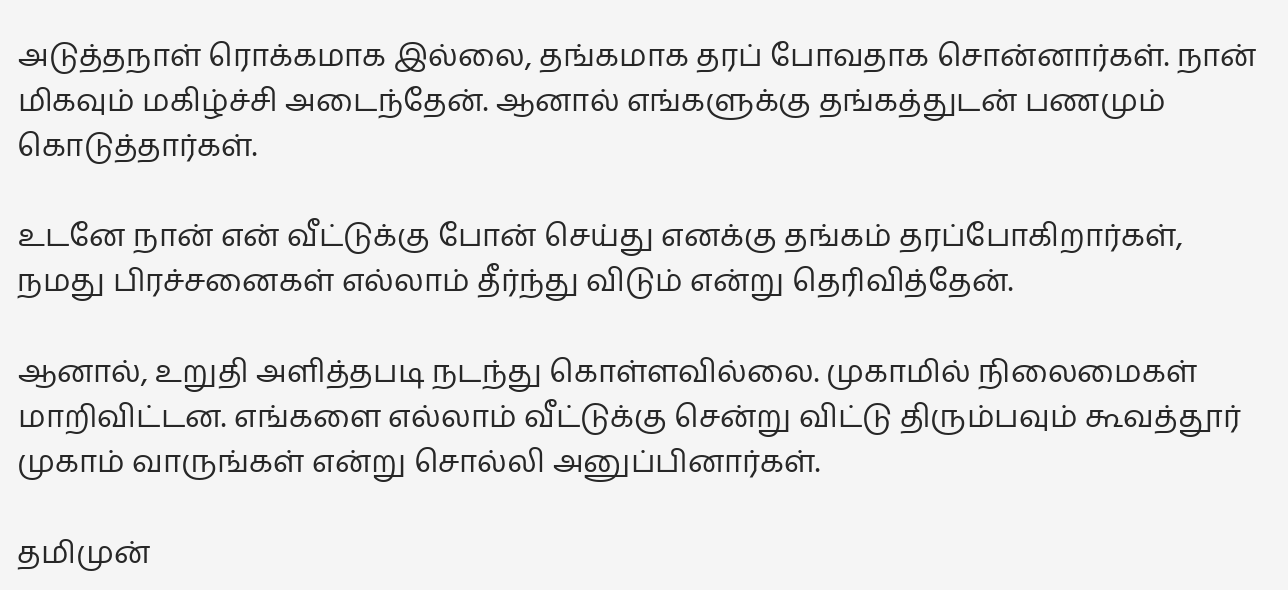அடுத்தநாள் ரொக்கமாக இல்லை, தங்கமாக தரப் போவதாக சொன்னார்கள். நான் மிகவும் மகிழ்ச்சி அடைந்தேன். ஆனால் எங்களுக்கு தங்கத்துடன் பணமும் கொடுத்தார்கள்.

உடனே நான் என் வீட்டுக்கு போன் செய்து எனக்கு தங்கம் தரப்போகிறார்கள், நமது பிரச்சனைகள் எல்லாம் தீர்ந்து விடும் என்று தெரிவித்தேன்.

ஆனால், உறுதி அளித்தபடி நடந்து கொள்ளவில்லை. முகாமில் நிலைமைகள் மாறிவிட்டன. எங்களை எல்லாம் வீட்டுக்கு சென்று விட்டு திரும்பவும் கூவத்தூர் முகாம் வாருங்கள் என்று சொல்லி அனுப்பினார்கள்.

தமிமுன்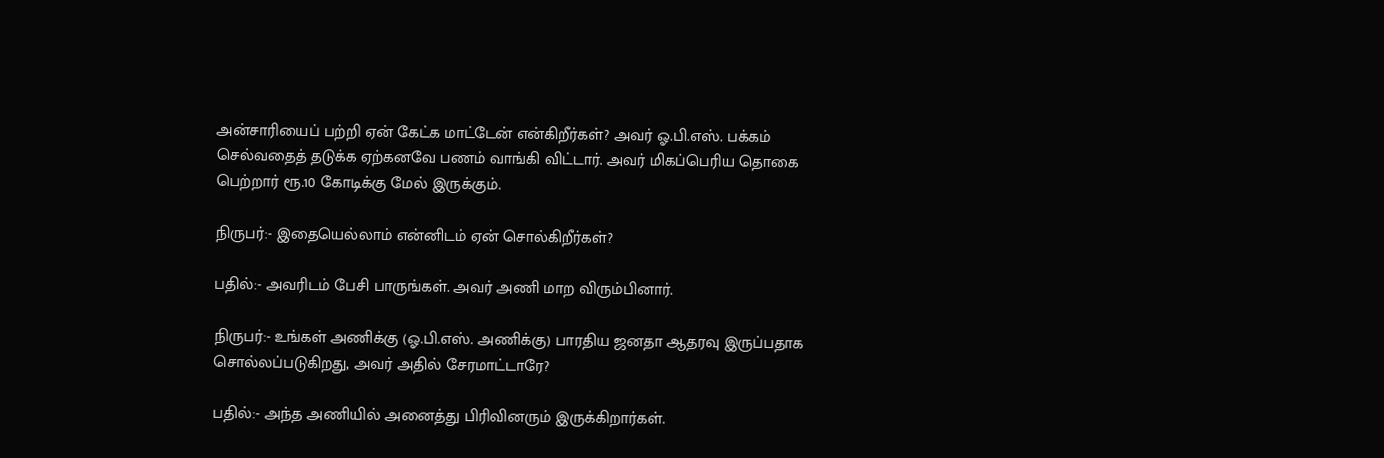அன்சாரியைப் பற்றி ஏன் கேட்க மாட்டேன் என்கிறீர்கள்? அவர் ஓ.பி.எஸ். பக்கம் செல்வதைத் தடுக்க ஏற்கனவே பணம் வாங்கி விட்டார். அவர் மிகப்பெரிய தொகை பெற்றார் ரூ.10 கோடிக்கு மேல் இருக்கும்.

நிருபர்:- இதையெல்லாம் என்னிடம் ஏன் சொல்கிறீர்கள்?

பதில்:- அவரிடம் பேசி பாருங்கள். அவர் அணி மாற விரும்பினார்.

நிருபர்:- உங்கள் அணிக்கு (ஓ.பி.எஸ். அணிக்கு) பாரதிய ஜனதா ஆதரவு இருப்பதாக சொல்லப்படுகிறது, அவர் அதில் சேரமாட்டாரே?

பதில்:- அந்த அணியில் அனைத்து பிரிவினரும் இருக்கிறார்கள்.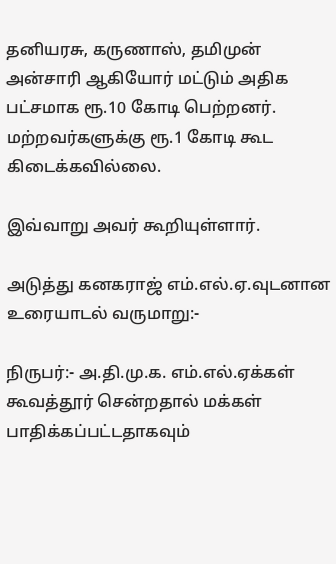தனியரசு, கருணாஸ், தமிமுன் அன்சாரி ஆகியோர் மட்டும் அதிக பட்சமாக ரூ.10 கோடி பெற்றனர். மற்றவர்களுக்கு ரூ.1 கோடி கூட கிடைக்கவில்லை.

இவ்வாறு அவர் கூறியுள்ளார்.

அடுத்து கனகராஜ் எம்.எல்.ஏ.வுடனான உரையாடல் வருமாறு:-

நிருபர்:- அ.தி.மு.க. எம்.எல்.ஏக்கள் கூவத்தூர் சென்றதால் மக்கள் பாதிக்கப்பட்டதாகவும்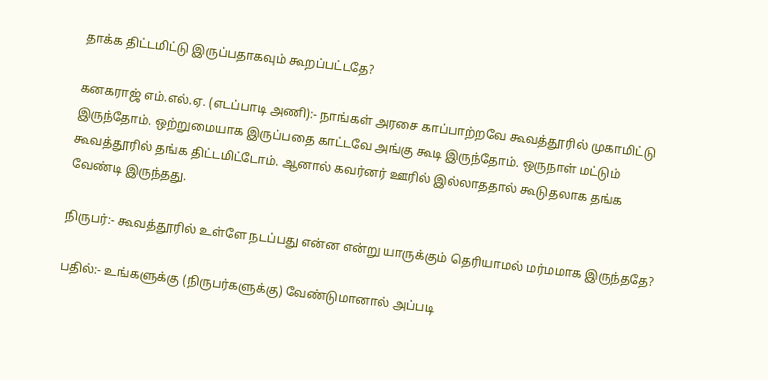தாக்க திட்டமிட்டு இருப்பதாகவும் கூறப்பட்டதே?

கனகராஜ் எம்.எல்.ஏ. (எடப்பாடி அணி):- நாங்கள் அரசை காப்பாற்றவே கூவத்தூரில் முகாமிட்டு இருந்தோம். ஒற்றுமையாக இருப்பதை காட்டவே அங்கு கூடி இருந்தோம். ஒருநாள் மட்டும் கூவத்தூரில் தங்க திட்டமிட்டோம். ஆனால் கவர்னர் ஊரில் இல்லாததால் கூடுதலாக தங்க வேண்டி இருந்தது.

நிருபர்:- கூவத்தூரில் உள்ளே நடப்பது என்ன என்று யாருக்கும் தெரியாமல் மர்மமாக இருந்ததே?

பதில்:- உங்களுக்கு (நிருபர்களுக்கு) வேண்டுமானால் அப்படி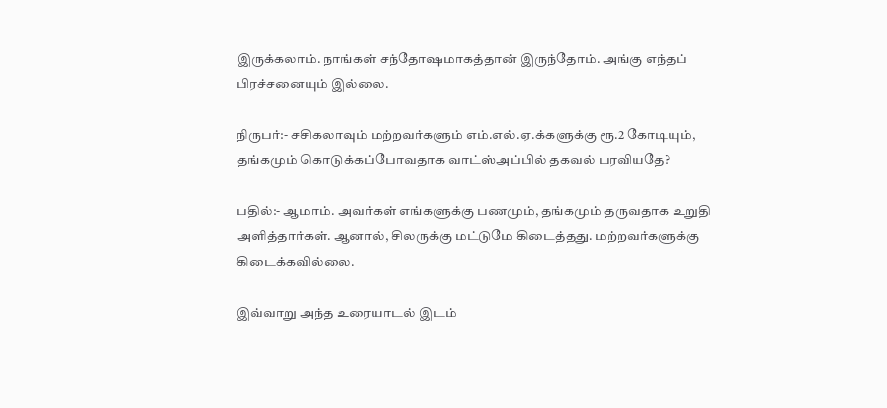இருக்கலாம். நாங்கள் சந்தோ‌ஷமாகத்தான் இருந்தோம். அங்கு எந்தப் பிரச்சனையும் இல்லை.

நிருபர்:- சசிகலாவும் மற்றவர்களும் எம்.எல்.ஏ.க்களுக்கு ரூ.2 கோடியும், தங்கமும் கொடுக்கப்போவதாக வாட்ஸ்அப்பில் தகவல் பரவியதே?

பதில்:- ஆமாம். அவர்கள் எங்களுக்கு பணமும், தங்கமும் தருவதாக உறுதி அளித்தார்கள். ஆனால், சிலருக்கு மட்டுமே கிடைத்தது. மற்றவர்களுக்கு கிடைக்கவில்லை.

இவ்வாறு அந்த உரையாடல் இடம்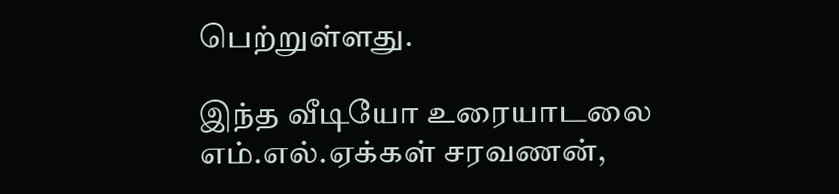பெற்றுள்ளது.

இந்த வீடியோ உரையாடலை எம்.எல்.ஏக்கள் சரவணன்,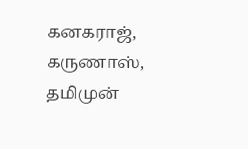கனகராஜ், கருணாஸ், தமிமுன்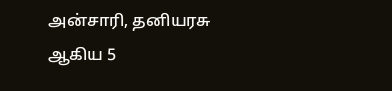அன்சாரி, தனியரசு ஆகிய 5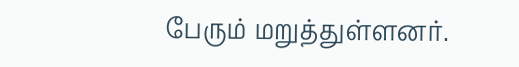பேரும் மறுத்துள்ளனர்.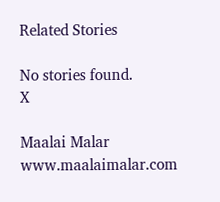Related Stories

No stories found.
X

Maalai Malar
www.maalaimalar.com